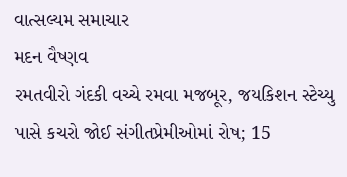વાત્સલ્યમ સમાચાર
મદન વૈષ્ણવ
રમતવીરો ગંદકી વચ્ચે રમવા મજબૂર, જયકિશન સ્ટેચ્યુ પાસે કચરો જોઈ સંગીતપ્રેમીઓમાં રોષ; 15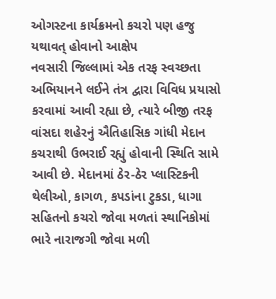ઓગસ્ટના કાર્યક્રમનો કચરો પણ હજુ યથાવત્ હોવાનો આક્ષેપ
નવસારી જિલ્લામાં એક તરફ સ્વચ્છતા અભિયાનને લઈને તંત્ર દ્વારા વિવિધ પ્રયાસો કરવામાં આવી રહ્યા છે, ત્યારે બીજી તરફ વાંસદા શહેરનું ઐતિહાસિક ગાંધી મેદાન કચરાથી ઉભરાઈ રહ્યું હોવાની સ્થિતિ સામે આવી છે. મેદાનમાં ઠેર-ઠેર પ્લાસ્ટિકની થેલીઓ, કાગળ, કપડાંના ટુકડા, ધાગા સહિતનો કચરો જોવા મળતાં સ્થાનિકોમાં ભારે નારાજગી જોવા મળી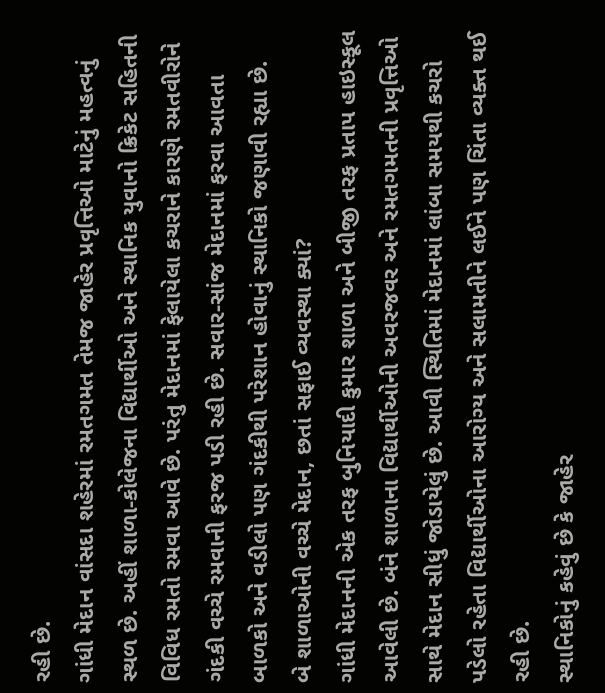રહી છે.
ગાંધી મેદાન વાંસદા શહેરમાં રમતગમત તેમજ જાહેર પ્રવૃત્તિઓ માટેનું મહત્વનું સ્થળ છે. અહીં શાળા-કોલેજના વિદ્યાર્થીઓ અને સ્થાનિક યુવાનો ક્રિકેટ સહિતની વિવિધ રમતો રમવા આવે છે. પરંતુ મેદાનમાં ફેલાયેલા કચરાને કારણે રમતવીરોને ગંદકી વચ્ચે રમવાની ફરજ પડી રહી છે. સવાર-સાંજ મેદાનમાં ફરવા આવતા બાળકો અને વડીલો પણ ગંદકીથી પરેશાન હોવાનું સ્થાનિકો જણાવી રહ્યા છે.
બે શાળાઓની વચ્ચે મેદાન, છતાં સફાઈ વ્યવસ્થા ક્યાં?
ગાંધી મેદાનની એક તરફ બુનિયાદી કુમાર શાળા અને બીજી તરફ પ્રતાપ હાઇસ્કૂલ આવેલી છે. બંને શાળાના વિદ્યાર્થીઓની અવરજવર અને રમતગમતની પ્રવૃત્તિઓ સાથે મેદાન સીધું જોડાયેલું છે. આવી સ્થિતિમાં મેદાનમાં લાંબા સમયથી કચરો પડેલો રહેતા વિદ્યાર્થીઓના આરોગ્ય અને સલામતીને લઈને પણ ચિંતા વ્યક્ત થઈ રહી છે.
સ્થાનિકોનું કહેવું છે કે જાહેર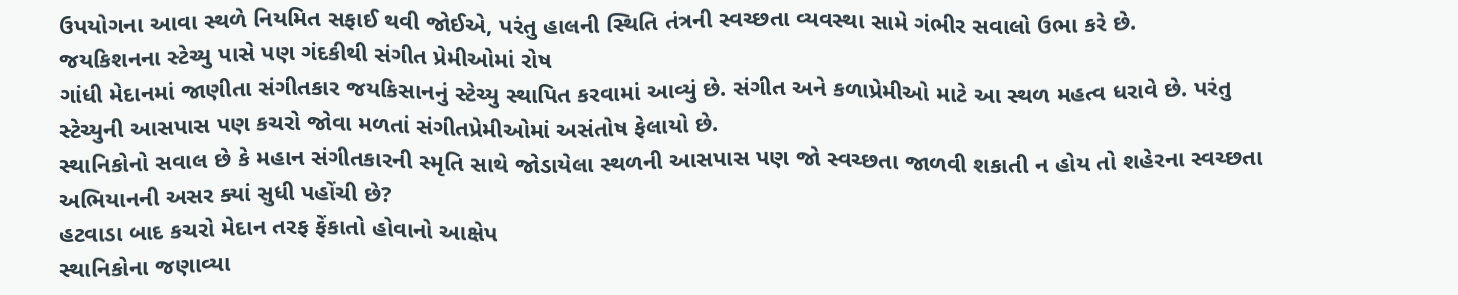ઉપયોગના આવા સ્થળે નિયમિત સફાઈ થવી જોઈએ, પરંતુ હાલની સ્થિતિ તંત્રની સ્વચ્છતા વ્યવસ્થા સામે ગંભીર સવાલો ઉભા કરે છે.
જયકિશનના સ્ટેચ્યુ પાસે પણ ગંદકીથી સંગીત પ્રેમીઓમાં રોષ
ગાંધી મેદાનમાં જાણીતા સંગીતકાર જયકિસાનનું સ્ટેચ્યુ સ્થાપિત કરવામાં આવ્યું છે. સંગીત અને કળાપ્રેમીઓ માટે આ સ્થળ મહત્વ ધરાવે છે. પરંતુ સ્ટેચ્યુની આસપાસ પણ કચરો જોવા મળતાં સંગીતપ્રેમીઓમાં અસંતોષ ફેલાયો છે.
સ્થાનિકોનો સવાલ છે કે મહાન સંગીતકારની સ્મૃતિ સાથે જોડાયેલા સ્થળની આસપાસ પણ જો સ્વચ્છતા જાળવી શકાતી ન હોય તો શહેરના સ્વચ્છતા અભિયાનની અસર ક્યાં સુધી પહોંચી છે?
હટવાડા બાદ કચરો મેદાન તરફ ફેંકાતો હોવાનો આક્ષેપ
સ્થાનિકોના જણાવ્યા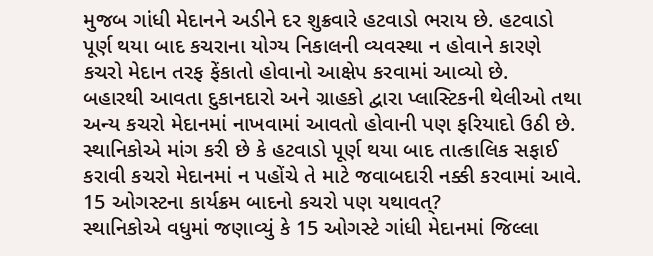મુજબ ગાંધી મેદાનને અડીને દર શુક્રવારે હટવાડો ભરાય છે. હટવાડો પૂર્ણ થયા બાદ કચરાના યોગ્ય નિકાલની વ્યવસ્થા ન હોવાને કારણે કચરો મેદાન તરફ ફેંકાતો હોવાનો આક્ષેપ કરવામાં આવ્યો છે.
બહારથી આવતા દુકાનદારો અને ગ્રાહકો દ્વારા પ્લાસ્ટિકની થેલીઓ તથા અન્ય કચરો મેદાનમાં નાખવામાં આવતો હોવાની પણ ફરિયાદો ઉઠી છે. સ્થાનિકોએ માંગ કરી છે કે હટવાડો પૂર્ણ થયા બાદ તાત્કાલિક સફાઈ કરાવી કચરો મેદાનમાં ન પહોંચે તે માટે જવાબદારી નક્કી કરવામાં આવે.
15 ઓગસ્ટના કાર્યક્રમ બાદનો કચરો પણ યથાવત્?
સ્થાનિકોએ વધુમાં જણાવ્યું કે 15 ઓગસ્ટે ગાંધી મેદાનમાં જિલ્લા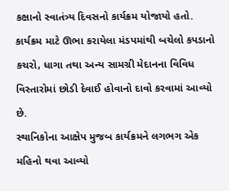કક્ષાનો સ્વાતંત્ર્ય દિવસનો કાર્યક્રમ યોજાયો હતો. કાર્યક્રમ માટે ઊભા કરાયેલા મંડપમાંથી બચેલો કપડાનો કચરો, ધાગા તથા અન્ય સામગ્રી મેદાનના વિવિધ વિસ્તારોમાં છોડી દેવાઈ હોવાનો દાવો કરવામાં આવ્યો છે.
સ્થાનિકોના આક્ષેપ મુજબ કાર્યક્રમને લગભગ એક મહિનો થવા આવ્યો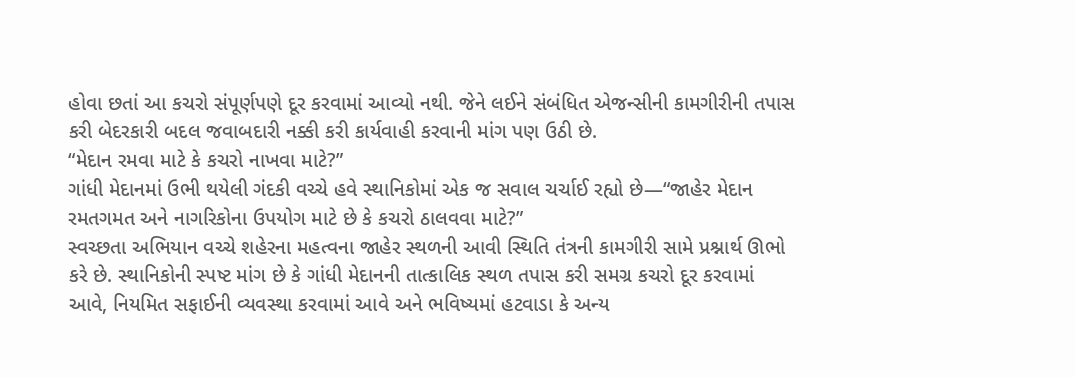હોવા છતાં આ કચરો સંપૂર્ણપણે દૂર કરવામાં આવ્યો નથી. જેને લઈને સંબંધિત એજન્સીની કામગીરીની તપાસ કરી બેદરકારી બદલ જવાબદારી નક્કી કરી કાર્યવાહી કરવાની માંગ પણ ઉઠી છે.
“મેદાન રમવા માટે કે કચરો નાખવા માટે?”
ગાંધી મેદાનમાં ઉભી થયેલી ગંદકી વચ્ચે હવે સ્થાનિકોમાં એક જ સવાલ ચર્ચાઈ રહ્યો છે—“જાહેર મેદાન રમતગમત અને નાગરિકોના ઉપયોગ માટે છે કે કચરો ઠાલવવા માટે?”
સ્વચ્છતા અભિયાન વચ્ચે શહેરના મહત્વના જાહેર સ્થળની આવી સ્થિતિ તંત્રની કામગીરી સામે પ્રશ્નાર્થ ઊભો કરે છે. સ્થાનિકોની સ્પષ્ટ માંગ છે કે ગાંધી મેદાનની તાત્કાલિક સ્થળ તપાસ કરી સમગ્ર કચરો દૂર કરવામાં આવે, નિયમિત સફાઈની વ્યવસ્થા કરવામાં આવે અને ભવિષ્યમાં હટવાડા કે અન્ય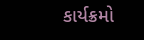કાર્યક્રમો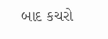બાદ કચરો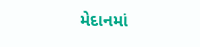મેદાનમાં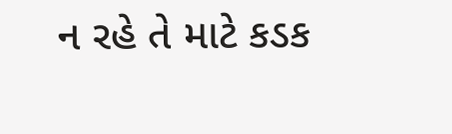ન રહે તે માટે કડક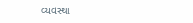વ્યવસ્થા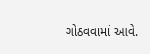ગોઠવવામાં આવે.